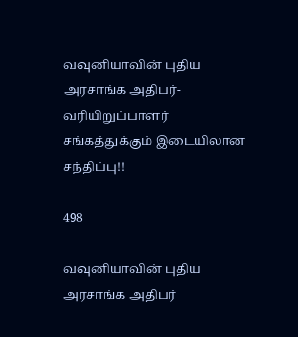வவுனியாவின் புதிய அரசாங்க அதிபர்- வரியிறுப்பாளர் சங்கத்துக்கும் இடையிலான சந்திப்பு!!

498

வவுனியாவின் புதிய அரசாங்க அதிபர்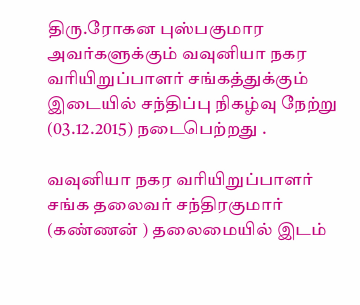திரு.ரோகன புஸ்பகுமார அவர்களுக்கும் வவுனியா நகர வரியிறுப்பாளர் சங்கத்துக்கும் இடையில் சந்திப்பு நிகழ்வு நேற்று (03.12.2015) நடைபெற்றது .

வவுனியா நகர வரியிறுப்பாளர் சங்க தலைவர் சந்திரகுமார் (கண்ணன் ) தலைமையில் இடம்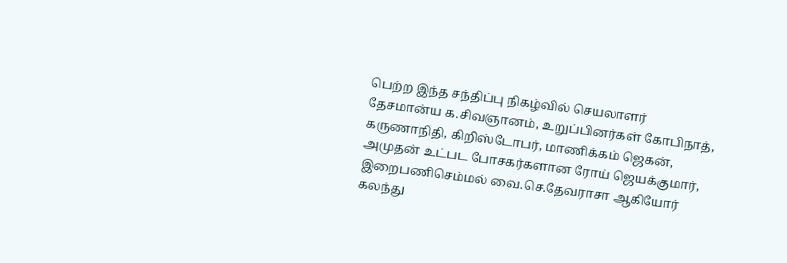பெற்ற இந்த சந்திப்பு நிகழ்வில் செயலாளர் தேசமான்ய க.சிவஞானம், உறுப்பினர்கள் கோபிநாத், கருணாநிதி, கிறிஸ்டோபர், மாணிக்கம் ஜெகன், அமுதன் உட்பட போசகர்களான ரோய் ஜெயக்குமார், இறைபணிசெம்மல் வை.செ.தேவராசா ஆகியோர் கலந்து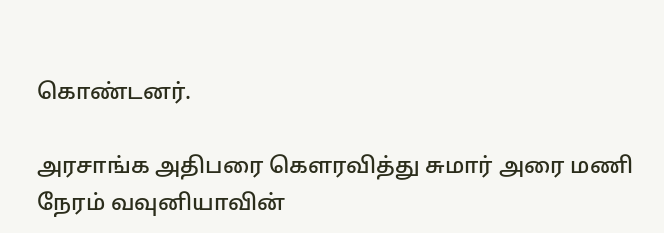கொண்டனர்.

அரசாங்க அதிபரை கெளரவித்து சுமார் அரை மணி நேரம் வவுனியாவின்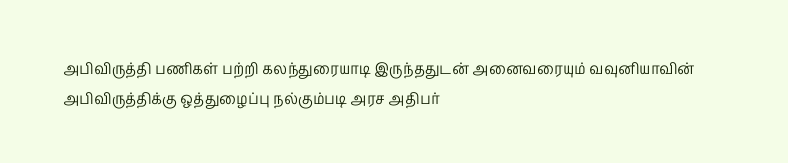அபிவிருத்தி பணிகள் பற்றி கலந்துரையாடி இருந்ததுடன் அனைவரையும் வவுனியாவின் அபிவிருத்திக்கு ஒத்துழைப்பு நல்கும்படி அரச அதிபர்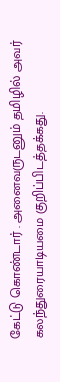கேட்டு கொண்டார் . அனைவருடனும் தமிழில் அவர் கலந்துரையாடியமை குறிப்பிடத்தக்கது.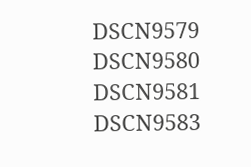DSCN9579 DSCN9580 DSCN9581 DSCN9583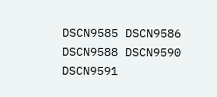DSCN9585 DSCN9586 DSCN9588 DSCN9590 DSCN9591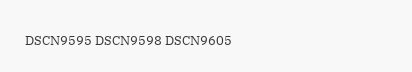DSCN9595 DSCN9598 DSCN9605